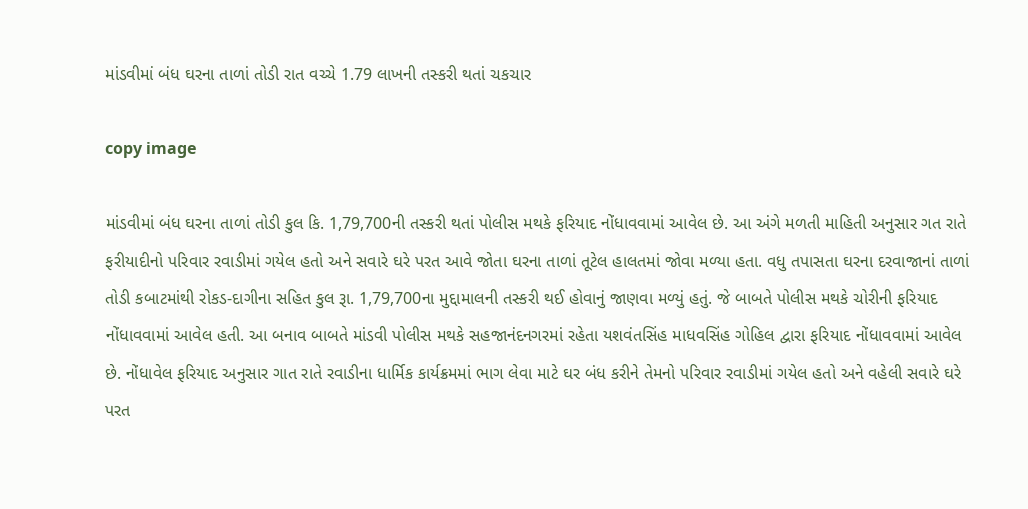માંડવીમાં બંધ ઘરના તાળાં તોડી રાત વચ્ચે 1.79 લાખની તસ્કરી થતાં ચકચાર

copy image

માંડવીમાં બંધ ઘરના તાળાં તોડી કુલ કિ. 1,79,700ની તસ્કરી થતાં પોલીસ મથકે ફરિયાદ નોંધાવવામાં આવેલ છે. આ અંગે મળતી માહિતી અનુસાર ગત રાતે ફરીયાદીનો પરિવાર રવાડીમાં ગયેલ હતો અને સવારે ઘરે પરત આવે જોતા ઘરના તાળાં તૂટેલ હાલતમાં જોવા મળ્યા હતા. વધુ તપાસતા ઘરના દરવાજાનાં તાળાં તોડી કબાટમાંથી રોકડ-દાગીના સહિત કુલ રૂા. 1,79,700ના મુદ્દામાલની તસ્કરી થઈ હોવાનું જાણવા મળ્યું હતું. જે બાબતે પોલીસ મથકે ચોરીની ફરિયાદ નોંધાવવામાં આવેલ હતી. આ બનાવ બાબતે માંડવી પોલીસ મથકે સહજાનંદનગરમાં રહેતા યશવંતસિંહ માધવસિંહ ગોહિલ દ્વારા ફરિયાદ નોંધાવવામાં આવેલ છે. નોંધાવેલ ફરિયાદ અનુસાર ગાત રાતે રવાડીના ધાર્મિક કાર્યક્રમમાં ભાગ લેવા માટે ઘર બંધ કરીને તેમનો પરિવાર રવાડીમાં ગયેલ હતો અને વહેલી સવારે ઘરે પરત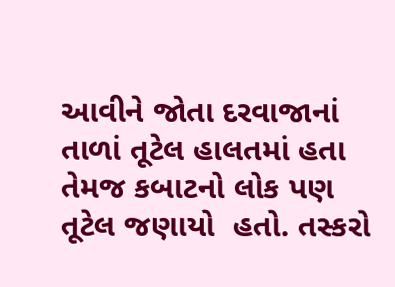આવીને જોતા દરવાજાનાં તાળાં તૂટેલ હાલતમાં હતા તેમજ કબાટનો લોક પણ તૂટેલ જણાયો  હતો. તસ્કરો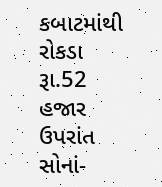કબાટમાંથી રોકડા રૂા.52 હજાર ઉપરાંત સોનાં-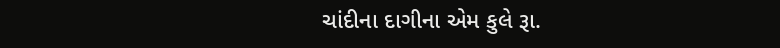ચાંદીના દાગીના એમ કુલે રૂા.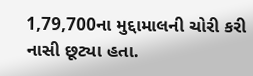1,79,700ના મુદ્દામાલની ચોરી કરી નાસી છૂટ્યા હતા.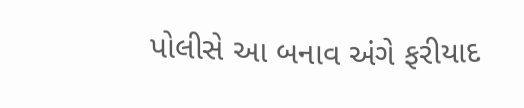પોલીસે આ બનાવ અંગે ફરીયાદ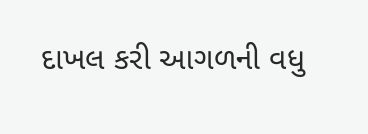દાખલ કરી આગળની વધુ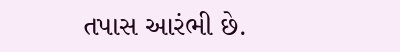તપાસ આરંભી છે.